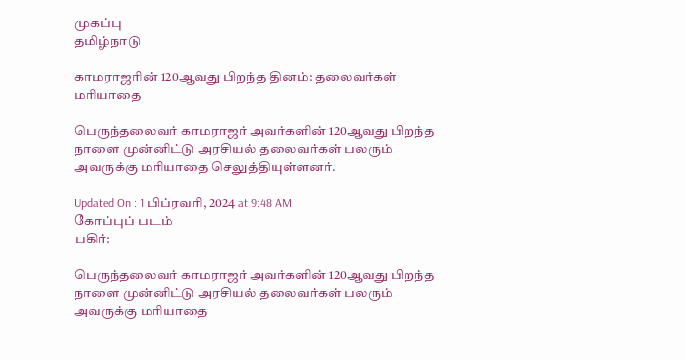முகப்பு
தமிழ்நாடு

காமராஜரின் 120ஆவது பிறந்த தினம்: தலைவர்கள் மரியாதை

பெருந்தலைவர் காமராஜர் அவர்களின் 120ஆவது பிறந்த நாளை முன்னிட்டு அரசியல் தலைவர்கள் பலரும் அவருக்கு மரியாதை செலுத்தியுள்ளனர்.

Updated On : 1 பிப்ரவரி, 2024 at 9:48 AM
கோப்புப் படம்
பகிர்:

பெருந்தலைவர் காமராஜர் அவர்களின் 120ஆவது பிறந்த நாளை முன்னிட்டு அரசியல் தலைவர்கள் பலரும் அவருக்கு மரியாதை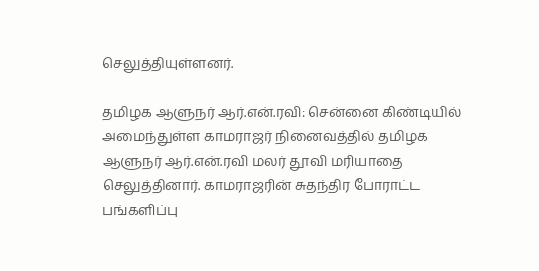செலுத்தியுள்ளனர்.

தமிழக ஆளுநர் ஆர்.என்.ரவி: சென்னை கிண்டியில் அமைந்துள்ள காமராஜர் நினைவத்தில் தமிழக ஆளுநர் ஆர்.என்.ரவி மலர் தூவி மரியாதை செலுத்தினார். காமராஜரின் சுதந்திர போராட்ட பங்களிப்பு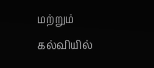மற்றும் கல்வியில்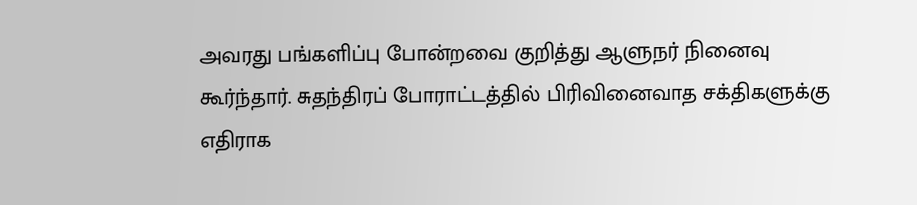அவரது பங்களிப்பு போன்றவை குறித்து ஆளுநர் நினைவு கூர்ந்தார். சுதந்திரப் போராட்டத்தில் பிரிவினைவாத சக்திகளுக்கு எதிராக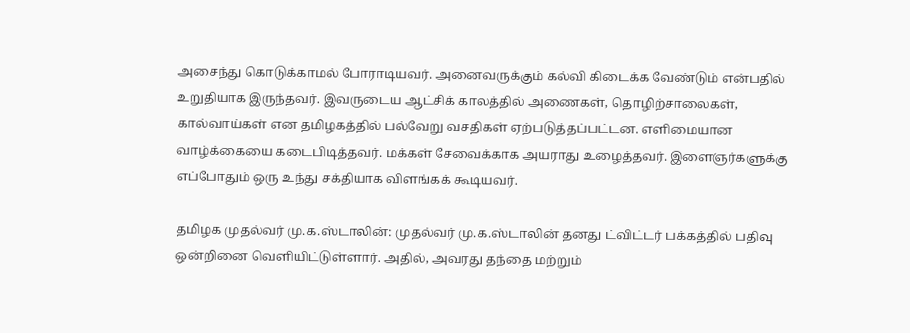அசைந்து கொடுக்காமல் போராடியவர். அனைவருக்கும் கல்வி கிடைக்க வேண்டும் என்பதில் உறுதியாக இருந்தவர். இவருடைய ஆட்சிக் காலத்தில் அணைகள், தொழிற்சாலைகள், கால்வாய்கள் என தமிழகத்தில் பல்வேறு வசதிகள் ஏற்படுத்தப்பட்டன. எளிமையான வாழ்க்கையை கடைபிடித்தவர். மக்கள் சேவைக்காக அயராது உழைத்தவர். இளைஞர்களுக்கு எப்போதும் ஒரு உந்து சக்தியாக விளங்கக் கூடியவர்.

தமிழக முதல்வர் மு.க.ஸ்டாலின்: முதல்வர் மு.க.ஸ்டாலின் தனது ட்விட்டர் பக்கத்தில் பதிவு ஒன்றினை வெளியிட்டுள்ளார். அதில், அவரது தந்தை மற்றும்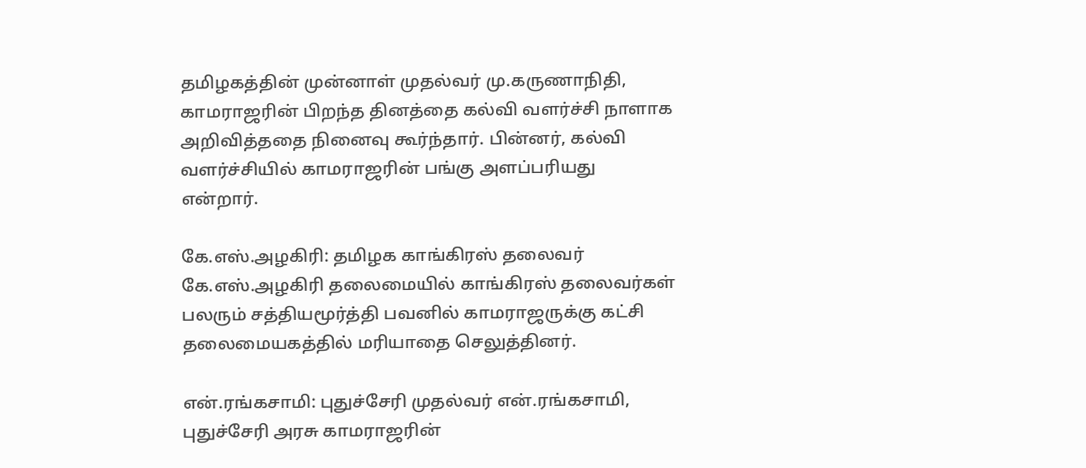தமிழகத்தின் முன்னாள் முதல்வர் மு.கருணாநிதி, காமராஜரின் பிறந்த தினத்தை கல்வி வளர்ச்சி நாளாக அறிவித்ததை நினைவு கூர்ந்தார். பின்னர், கல்வி வளர்ச்சியில் காமராஜரின் பங்கு அளப்பரியது என்றார்.

கே.எஸ்.அழகிரி: தமிழக காங்கிரஸ் தலைவர் கே.எஸ்.அழகிரி தலைமையில் காங்கிரஸ் தலைவர்கள் பலரும் சத்தியமூர்த்தி பவனில் காமராஜருக்கு கட்சி தலைமையகத்தில் மரியாதை செலுத்தினர்.

என்.ரங்கசாமி: புதுச்சேரி முதல்வர் என்.ரங்கசாமி, புதுச்சேரி அரசு காமராஜரின்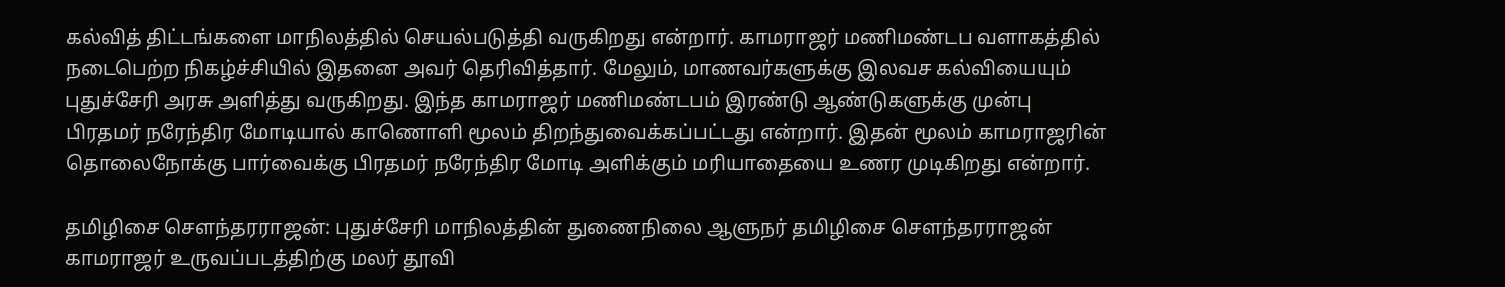கல்வித் திட்டங்களை மாநிலத்தில் செயல்படுத்தி வருகிறது என்றார். காமராஜர் மணிமண்டப வளாகத்தில் நடைபெற்ற நிகழ்ச்சியில் இதனை அவர் தெரிவித்தார். மேலும், மாணவர்களுக்கு இலவச கல்வியையும் புதுச்சேரி அரசு அளித்து வருகிறது. இந்த காமராஜர் மணிமண்டபம் இரண்டு ஆண்டுகளுக்கு முன்பு பிரதமர் நரேந்திர மோடியால் காணொளி மூலம் திறந்துவைக்கப்பட்டது என்றார். இதன் மூலம் காமராஜரின் தொலைநோக்கு பார்வைக்கு பிரதமர் நரேந்திர மோடி அளிக்கும் மரியாதையை உணர முடிகிறது என்றார்.

தமிழிசை சௌந்தரராஜன்: புதுச்சேரி மாநிலத்தின் துணைநிலை ஆளுநர் தமிழிசை சௌந்தரராஜன் காமராஜர் உருவப்படத்திற்கு மலர் தூவி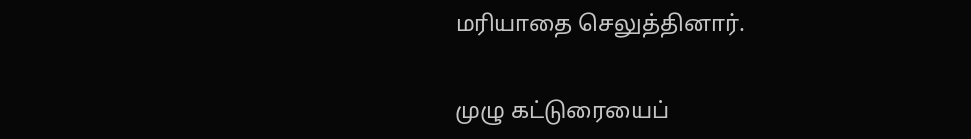மரியாதை செலுத்தினார்.

முழு கட்டுரையைப்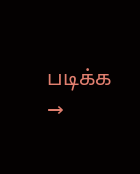படிக்க →